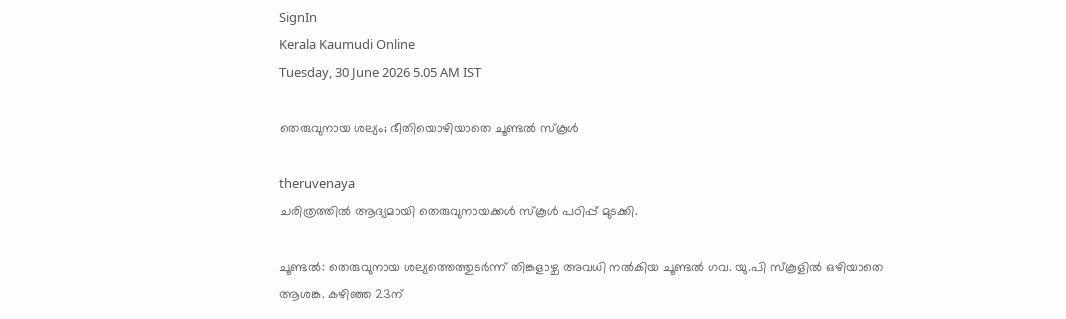SignIn
Kerala Kaumudi Online
Tuesday, 30 June 2026 5.05 AM IST

തെരുവുനായ ശല്യം; ഭീതിയൊഴിയാതെ ചൂണ്ടൽ സ്‌കൂൾ

theruvenaya
ചരിത്രത്തിൽ ആദ്യമായി തെരുവുനായക്കൾ സ്കൂൾ പഠിപ്പ് മുടക്കി.

ചൂണ്ടൽ: തെരുവുനായ ശല്യത്തെത്തുടർന്ന് തിങ്കളാഴ്ച അവധി നൽകിയ ചൂണ്ടൽ ഗവ. യു.പി സ്‌കൂളിൽ ഒഴിയാതെ ആശങ്ക. കഴിഞ്ഞ 23ന്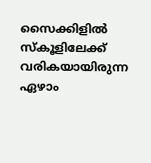സൈക്കിളിൽ സ്‌കൂളിലേക്ക് വരികയായിരുന്ന ഏഴാം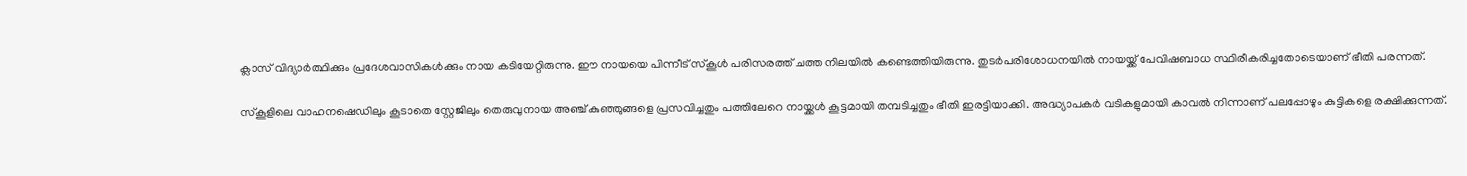ക്ലാസ് വിദ്യാർത്ഥിക്കും പ്രദേശവാസികൾക്കും നായ കടിയേറ്റിരുന്നു. ഈ നായയെ പിന്നീട് സ്‌കൂൾ പരിസരത്ത് ചത്ത നിലയിൽ കണ്ടെത്തിയിരുന്നു. തുടർപരിശോധനയിൽ നായയ്ക്ക് പേവിഷബാധ സ്ഥിരീകരിച്ചതോടെയാണ് ഭീതി പരന്നത്.

സ്‌കൂളിലെ വാഹനഷെഡിലും കൂടാതെ സ്റ്റേജിലും തെരുവുനായ അഞ്ച് കുഞ്ഞുങ്ങളെ പ്രസവിച്ചതും പത്തിലേറെ നായ്ക്കൾ കൂട്ടമായി തമ്പടിച്ചതും ഭീതി ഇരട്ടിയാക്കി. അദ്ധ്യാപകർ വടികളുമായി കാവൽ നിന്നാണ് പലപ്പോഴും കുട്ടികളെ രക്ഷിക്കുന്നത്.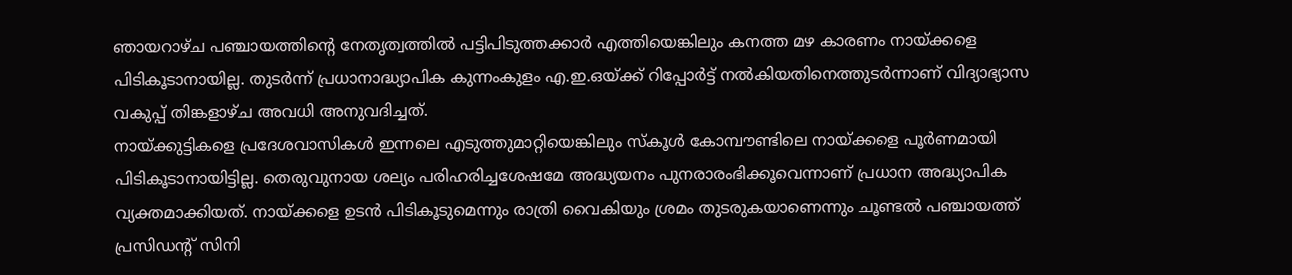ഞായറാഴ്ച പഞ്ചായത്തിന്റെ നേതൃത്വത്തിൽ പട്ടിപിടുത്തക്കാർ എത്തിയെങ്കിലും കനത്ത മഴ കാരണം നായ്ക്കളെ പിടികൂടാനായില്ല. തുടർന്ന് പ്രധാനാദ്ധ്യാപിക കുന്നംകുളം എ.ഇ.ഒയ്ക്ക് റിപ്പോർട്ട് നൽകിയതിനെത്തുടർന്നാണ് വിദ്യാഭ്യാസ വകുപ്പ് തിങ്കളാഴ്ച അവധി അനുവദിച്ചത്.
നായ്ക്കുട്ടികളെ പ്രദേശവാസികൾ ഇന്നലെ എടുത്തുമാറ്റിയെങ്കിലും സ്‌കൂൾ കോമ്പൗണ്ടിലെ നായ്ക്കളെ പൂർണമായി പിടികൂടാനായിട്ടില്ല. തെരുവുനായ ശല്യം പരിഹരിച്ചശേഷമേ അദ്ധ്യയനം പുനരാരംഭിക്കൂവെന്നാണ് പ്രധാന അദ്ധ്യാപിക വ്യക്തമാക്കിയത്. നായ്ക്കളെ ഉടൻ പിടികൂടുമെന്നും രാത്രി വൈകിയും ശ്രമം തുടരുകയാണെന്നും ചൂണ്ടൽ പഞ്ചായത്ത് പ്രസിഡന്റ് സിനി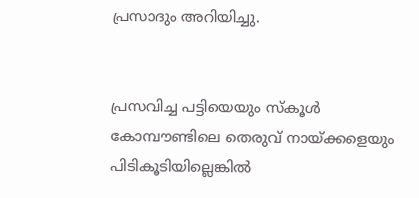പ്രസാദും അറിയിച്ചു.


പ്രസവിച്ച പട്ടിയെയും സ്‌കൂൾ കോമ്പൗണ്ടിലെ തെരുവ് നായ്ക്കളെയും പിടികൂടിയില്ലെങ്കിൽ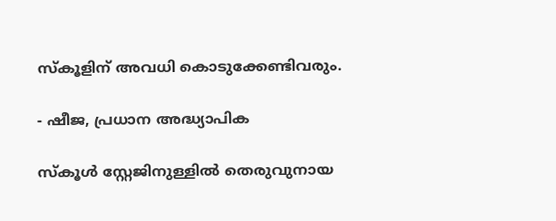സ്‌കൂളിന് അവധി കൊടുക്കേണ്ടിവരും.

- ഷീജ, പ്രധാന അദ്ധ്യാപിക

സ്‌കൂൾ സ്റ്റേജിനുള്ളിൽ തെരുവുനായ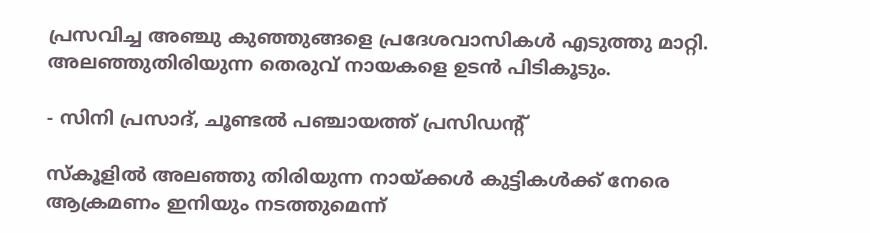പ്രസവിച്ച അഞ്ചു കുഞ്ഞുങ്ങളെ പ്രദേശവാസികൾ എടുത്തു മാറ്റി. അലഞ്ഞുതിരിയുന്ന തെരുവ് നായകളെ ഉടൻ പിടികൂടും.

- സിനി പ്രസാദ്, ചൂണ്ടൽ പഞ്ചായത്ത് പ്രസിഡന്റ്

സ്‌കൂളിൽ അലഞ്ഞു തിരിയുന്ന നായ്ക്കൾ കുട്ടികൾക്ക് നേരെ ആക്രമണം ഇനിയും നടത്തുമെന്ന്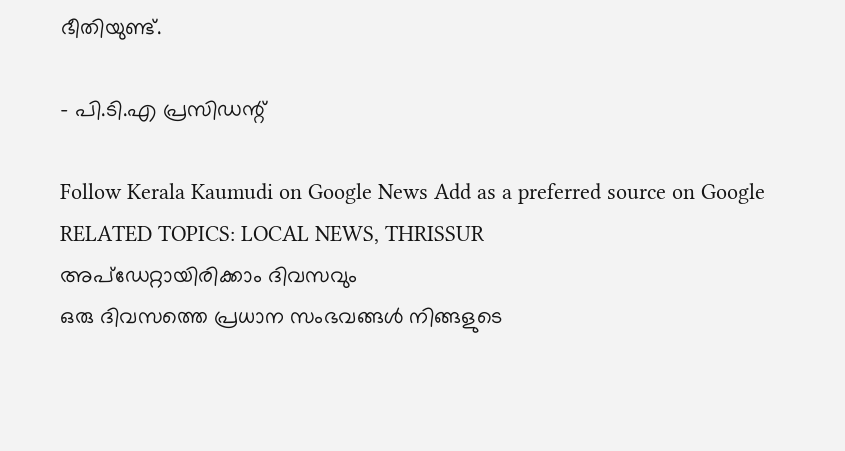ഭീതിയുണ്ട്.

- പി.ടി.എ പ്രസിഡന്റ്

Follow Kerala Kaumudi on Google News Add as a preferred source on Google
RELATED TOPICS: LOCAL NEWS, THRISSUR
അപ്ഡേറ്റായിരിക്കാം ദിവസവും
ഒരു ദിവസത്തെ പ്രധാന സംഭവങ്ങൾ നിങ്ങളുടെ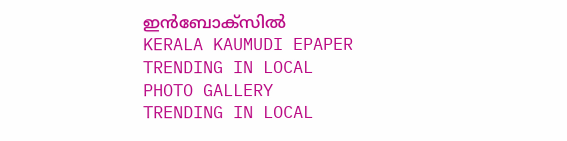ഇൻബോക്സിൽ
KERALA KAUMUDI EPAPER
TRENDING IN LOCAL
PHOTO GALLERY
TRENDING IN LOCAL